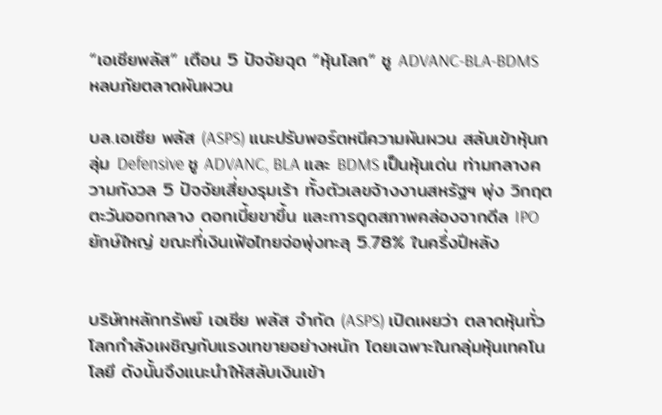“เอเซียพลัส” เตือน 5 ปัจจัยฉุด “หุ้นโลก” ชู ADVANC-BLA-BDMS หลบภัยตลาดผันผวน

บล.เอเซีย พลัส (ASPS) แนะปรับพอร์ตหนีความผันผวน สลับเข้าหุ้นกลุ่ม Defensive ชู ADVANC, BLA และ BDMS เป็นหุ้นเด่น ท่ามกลางความกังวล 5 ปัจจัยเสี่ยงรุมเร้า ทั้งตัวเลขจ้างงานสหรัฐฯ พุ่ง วิกฤตตะวันออกกลาง ดอกเบี้ยขาขึ้น และการดูดสภาพคล่องจากดีล IPO ยักษ์ใหญ่ ขณะที่เงินเฟ้อไทยจ่อพุ่งทะลุ 5.78% ในครึ่งปีหลัง


บริษัทหลักทรัพย์ เอเซีย พลัส จำกัด (ASPS) เปิดเผยว่า ตลาดหุ้นทั่วโลกกำลังเผชิญกับแรงเทขายอย่างหนัก โดยเฉพาะในกลุ่มหุ้นเทคโนโลยี ดังนั้นจึงแนะนำให้สลับเงินเข้า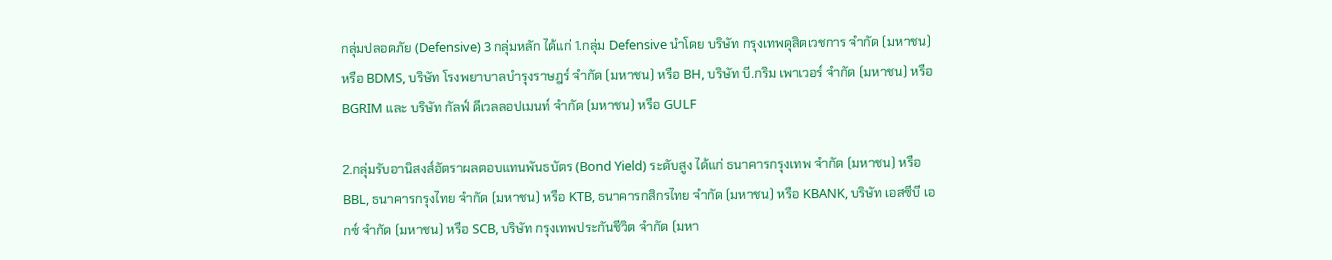กลุ่มปลอดภัย (Defensive) 3 กลุ่มหลัก ได้แก่ 1.กลุ่ม Defensive นำโดย บริษัท กรุงเทพดุสิตเวชการ จำกัด (มหาชน) หรือ BDMS, บริษัท โรงพยาบาลบำรุงราษฎร์ จำกัด (มหาชน) หรือ BH, บริษัท บี.กริม เพาเวอร์ จำกัด (มหาชน) หรือ BGRIM และ บริษัท กัลฟ์ ดีเวลลอปเมนท์ จำกัด (มหาชน) หรือ GULF

2.กลุ่มรับอานิสงส์อัตราผลตอบแทนพันธบัตร (Bond Yield) ระดับสูง ได้แก่ ธนาคารกรุงเทพ จำกัด (มหาชน) หรือ BBL, ธนาคารกรุงไทย จำกัด (มหาชน) หรือ KTB, ธนาคารกสิกรไทย จำกัด (มหาชน) หรือ KBANK, บริษัท เอสซีบี เอกซ์ จำกัด (มหาชน) หรือ SCB, บริษัท กรุงเทพประกันชีวิต จำกัด (มหา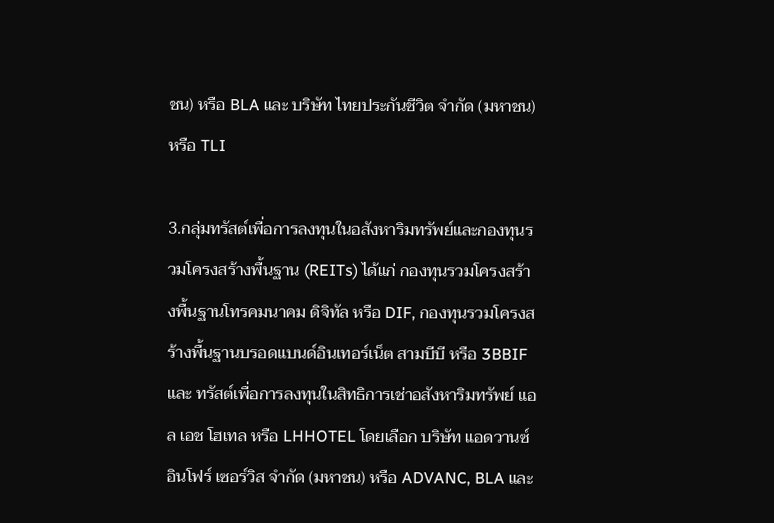ชน) หรือ BLA และ บริษัท ไทยประกันชีวิต จำกัด (มหาชน) หรือ TLI

3.กลุ่มทรัสต์เพื่อการลงทุนในอสังหาริมทรัพย์และกองทุนรวมโครงสร้างพื้นฐาน (REITs) ได้แก่ กองทุนรวมโครงสร้างพื้นฐานโทรคมนาคม ดิจิทัล หรือ DIF, กองทุนรวมโครงสร้างพื้นฐานบรอดแบนด์อินเทอร์เน็ต สามบีบี หรือ 3BBIF และ ทรัสต์เพื่อการลงทุนในสิทธิการเช่าอสังหาริมทรัพย์ แอล เอช โฮเทล หรือ LHHOTEL โดยเลือก บริษัท แอดวานซ์ อินโฟร์ เซอร์วิส จำกัด (มหาชน) หรือ ADVANC, BLA และ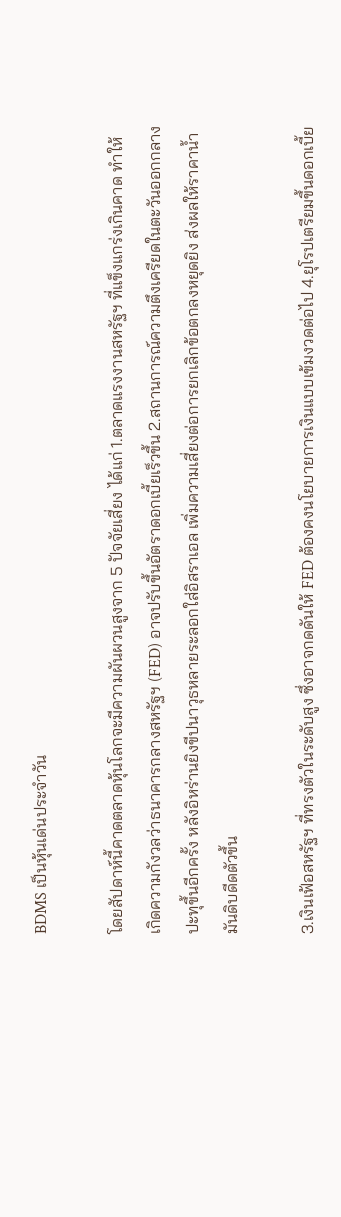BDMS เป็นหุ้นเด่นประจำวัน

โดยสัปดาห์นี้คาดตลาดหุ้นโลกจะมีความผันผวนสูงจาก 5 ปัจจัยเสี่ยง ได้แก่ 1.ตลาดแรงงานสหรัฐฯ ที่แข็งแกร่งเกินคาด ทำให้เกิดความกังวลว่าธนาคารกลางสหรัฐฯ (FED) อาจปรับขึ้นอัตราดอกเบี้ยเร็วขึ้น 2.สถานการณ์ความตึงเครียดในตะวันออกกลางปะทุขึ้นอีกครั้ง หลังอิหร่านยิงขีปนาวุธหลายระลอกใส่อิสราเอล เพิ่มความเสี่ยงต่อการยกเลิกข้อตกลงหยุดยิง ส่งผลให้ราคาน้ำมันดิบดีดตัวขึ้น

3.เงินเฟ้อสหรัฐฯ ที่ทรงตัวในระดับสูง ซึ่งอาจกดดันให้ FED ต้องคงนโยบายการเงินแบบเข้มงวดต่อไป 4.ยุโรปเตรียมขึ้นดอกเบี้ย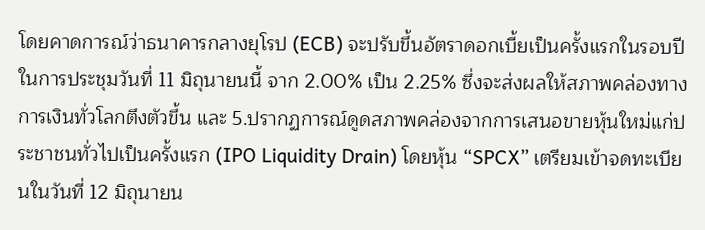โดยคาดการณ์ว่าธนาคารกลางยุโรป (ECB) จะปรับขึ้นอัตราดอกเบี้ยเป็นครั้งแรกในรอบปี ในการประชุมวันที่ 11 มิถุนายนนี้ จาก 2.00% เป็น 2.25% ซึ่งจะส่งผลให้สภาพคล่องทางการเงินทั่วโลกตึงตัวขึ้น และ 5.ปรากฏการณ์ดูดสภาพคล่องจากการเสนอขายหุ้นใหม่แก่ประชาชนทั่วไปเป็นครั้งแรก (IPO Liquidity Drain) โดยหุ้น “SPCX” เตรียมเข้าจดทะเบียนในวันที่ 12 มิถุนายน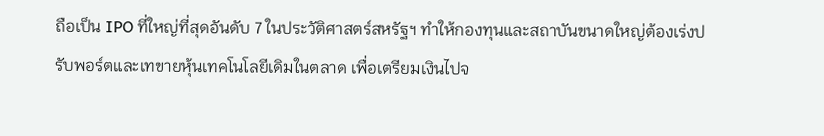ถือเป็น IPO ที่ใหญ่ที่สุดอันดับ 7 ในประวัติศาสตร์สหรัฐฯ ทำให้กองทุนและสถาบันขนาดใหญ่ต้องเร่งปรับพอร์ตและเทขายหุ้นเทคโนโลยีเดิมในตลาด เพื่อเตรียมเงินไปจ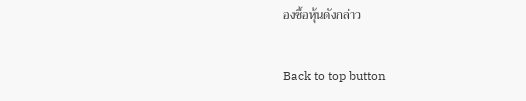องซื้อหุ้นดังกล่าว

Back to top button